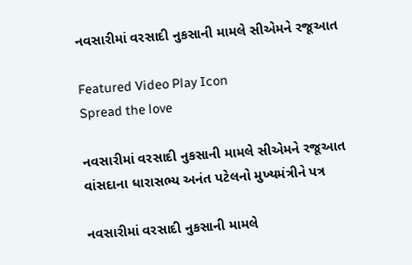નવસારીમાં વરસાદી નુકસાની મામલે સીએમને રજૂઆત

Featured Video Play Icon
Spread the love

નવસારીમાં વરસાદી નુકસાની મામલે સીએમને રજૂઆત
વાંસદાના ધારાસભ્ય અનંત પટેલનો મુખ્યમંત્રીને પત્ર

નવસારીમાં વરસાદી નુકસાની મામલે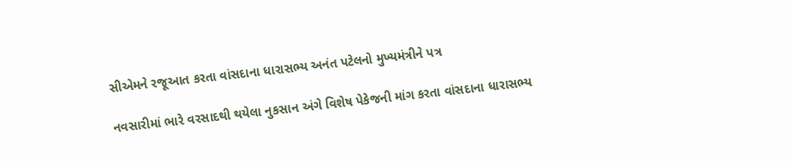સીએમને રજૂઆત કરતા વાંસદાના ધારાસભ્ય અનંત પટેલનો મુખ્યમંત્રીને પત્ર

નવસારીમાં ભારે વરસાદથી થયેલા નુકસાન અંગે વિશેષ પેકેજની માંગ કરતા વાંસદાના ધારાસભ્ય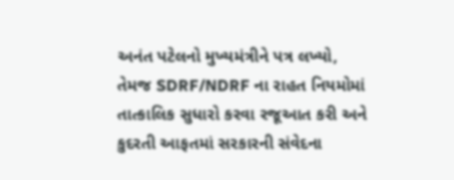અનંત પટેલનો મુખ્યમંત્રીને પત્ર લખ્યો, તેમજ SDRF/NDRF ના રાહત નિયમોમાં તાત્કાલિક સુધારો કરવા રજૂઆત કરી અને કુદરતી આફતમાં સરકારની સંવેદના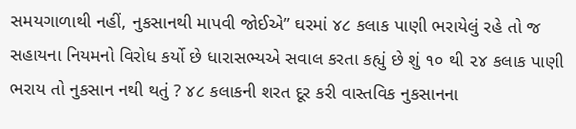સમયગાળાથી નહીં, નુકસાનથી માપવી જોઈએ” ઘરમાં ૪૮ કલાક પાણી ભરાયેલું રહે તો જ સહાયના નિયમનો વિરોધ કર્યો છે ધારાસભ્યએ સવાલ કરતા કહ્યું છે શું ૧૦ થી ૨૪ કલાક પાણી ભરાય તો નુકસાન નથી થતું ? ૪૮ કલાકની શરત દૂર કરી વાસ્તવિક નુકસાનના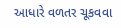આધારે વળતર ચૂકવવા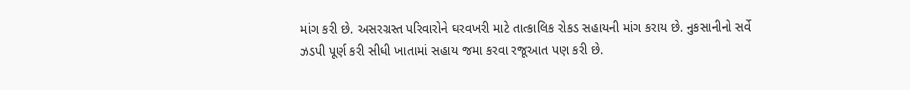માંગ કરી છે. અસરગ્રસ્ત પરિવારોને ઘરવખરી માટે તાત્કાલિક રોકડ સહાયની માંગ કરાય છે. નુકસાનીનો સર્વે ઝડપી પૂર્ણ કરી સીધી ખાતામાં સહાય જમા કરવા રજૂઆત પણ કરી છે.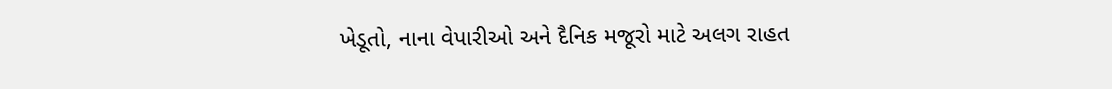ખેડૂતો, નાના વેપારીઓ અને દૈનિક મજૂરો માટે અલગ રાહત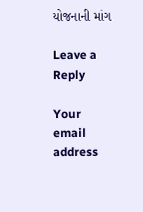યોજનાની માંગ

Leave a Reply

Your email address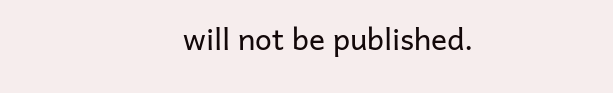will not be published.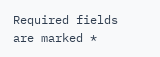Required fields are marked *